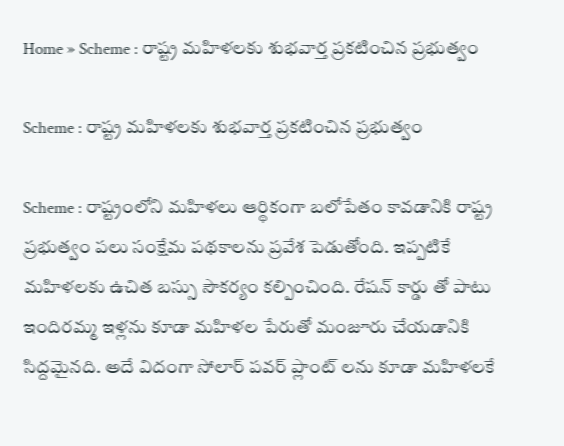Home » Scheme : రాష్ట్ర మహిళలకు శుభవార్త ప్రకటించిన ప్రభుత్వం

Scheme : రాష్ట్ర మహిళలకు శుభవార్త ప్రకటించిన ప్రభుత్వం

Scheme : రాష్ట్రంలోని మహిళలు ఆర్థికంగా బలోపేతం కావడానికి రాష్ట్ర ప్రభుత్వం పలు సంక్షేమ పథకాలను ప్రవేశ పెడుతోంది. ఇప్పటికే మహిళలకు ఉచిత బస్సు సౌకర్యం కల్పించింది. రేషన్ కార్డు తో పాటు ఇందిరమ్మ ఇళ్లను కూడా మహిళల పేరుతో మంజూరు చేయడానికి సిద్దమైనది. అదే విదంగా సోలార్ పవర్ ప్లాంట్ లను కూడా మహిళలకే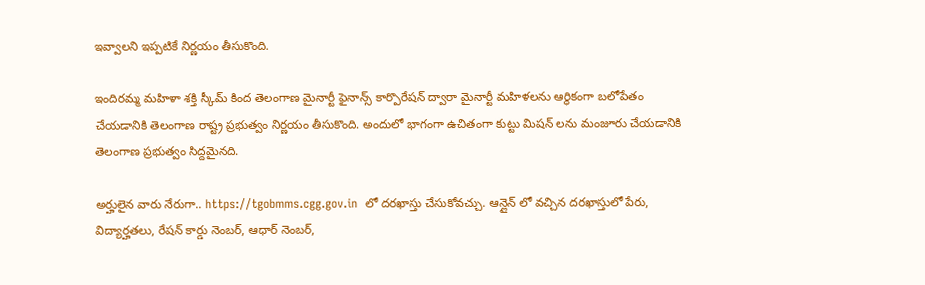ఇవ్వాలని ఇప్పటికే నిర్ణయం తీసుకొంది.

ఇందిరమ్మ మహిళా శక్తి స్కీమ్ కింద తెలంగాణ మైనార్టీ ఫైనాన్స్ కార్పొరేషన్ ద్వారా మైనార్టీ మహిళలను ఆర్థికంగా బలోపేతం చేయడానికి తెలంగాణ రాష్ట్ర ప్రభుత్వం నిర్ణయం తీసుకొంది. అందులో భాగంగా ఉచితంగా కుట్టు మిషన్ లను మంజూరు చేయడానికి తెలంగాణ ప్రభుత్వం సిద్దమైనది.

అర్హులైన వారు నేరుగా.. https://tgobmms.cgg.gov.in  లో దరఖాస్తు చేసుకోవచ్చు. ఆన్లైన్ లో వచ్చిన దరఖాస్తులో పేరు, విద్యార్హతలు, రేషన్ కార్డు నెంబర్, ఆధార్ నెంబర్,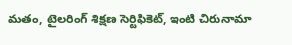మతం, టైలరింగ్ శిక్షణ సెర్టిఫికెట్, ఇంటి చిరునామా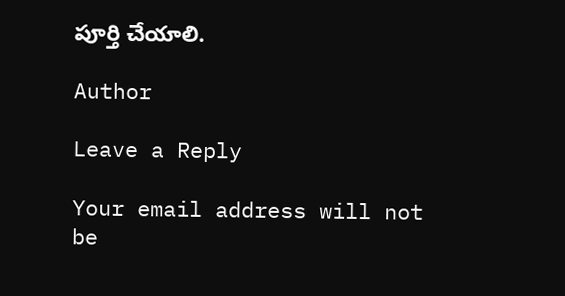పూర్తి చేయాలి.

Author

Leave a Reply

Your email address will not be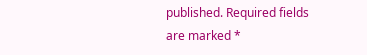published. Required fields are marked *